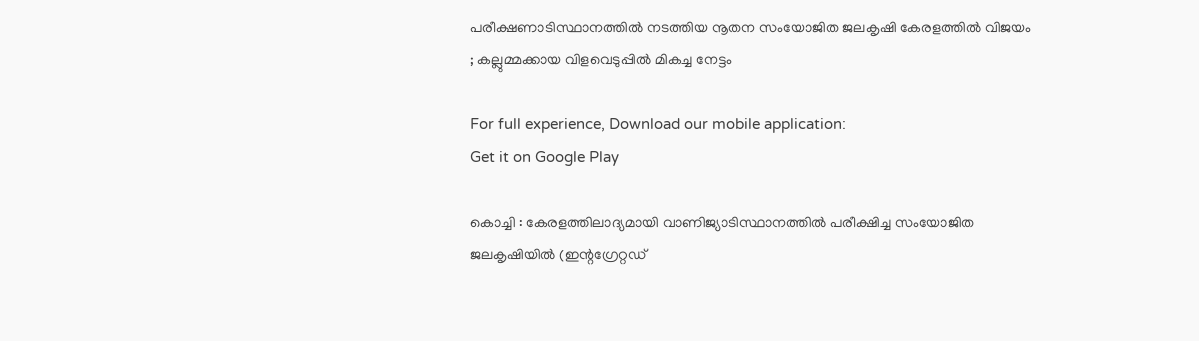പരീക്ഷണാടിസ്ഥാനത്തിൽ നടത്തിയ നൂതന സംയോജിത ജലകൃഷി കേരളത്തിൽ വിജയം ; കല്ലുമ്മക്കായ വിളവെടുപ്പിൽ മികച്ച നേട്ടം

For full experience, Download our mobile application:
Get it on Google Play

കൊച്ചി : കേരളത്തിലാദ്യമായി വാണിജ്യാടിസ്ഥാനത്തിൽ പരീക്ഷിച്ച സംയോജിത ജലകൃഷിയിൽ (ഇന്റഗ്രേറ്റഡ്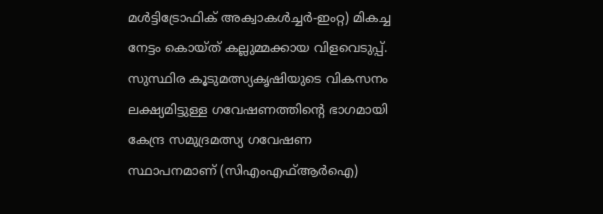മൾട്ടിട്രോഫിക് അക്വാകൾച്ചർ-ഇംറ്റ) മികച്ച നേട്ടം കൊയ്ത് കല്ലുമ്മക്കായ വിളവെടുപ്പ്. സുസ്ഥിര കൂടുമത്സ്യകൃഷിയുടെ വികസനം ലക്ഷ്യമിട്ടുള്ള ഗവേഷണത്തിന്റെ ഭാഗമായി കേന്ദ്ര സമുദ്രമത്സ്യ ഗവേഷണ സ്ഥാപനമാണ് (സിഎംഎഫ്ആർഐ)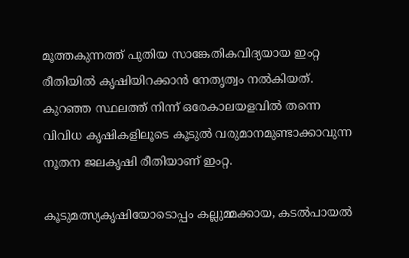മൂത്തകുന്നത്ത് പുതിയ സാങ്കേതികവിദ്യയായ ഇംറ്റ രീതിയിൽ കൃഷിയിറക്കാൻ നേതൃത്വം നൽകിയത്. കുറഞ്ഞ സ്ഥലത്ത് നിന്ന് ഒരേകാലയളവിൽ തന്നെ വിവിധ കൃഷികളിലൂടെ കൂടുൽ വരുമാനമുണ്ടാക്കാവുന്ന നൂതന ജലകൃഷി രീതിയാണ് ഇംറ്റ.

കൂടുമത്സ്യകൃഷിയോടൊപ്പം കല്ലുമ്മക്കായ, കടൽപായൽ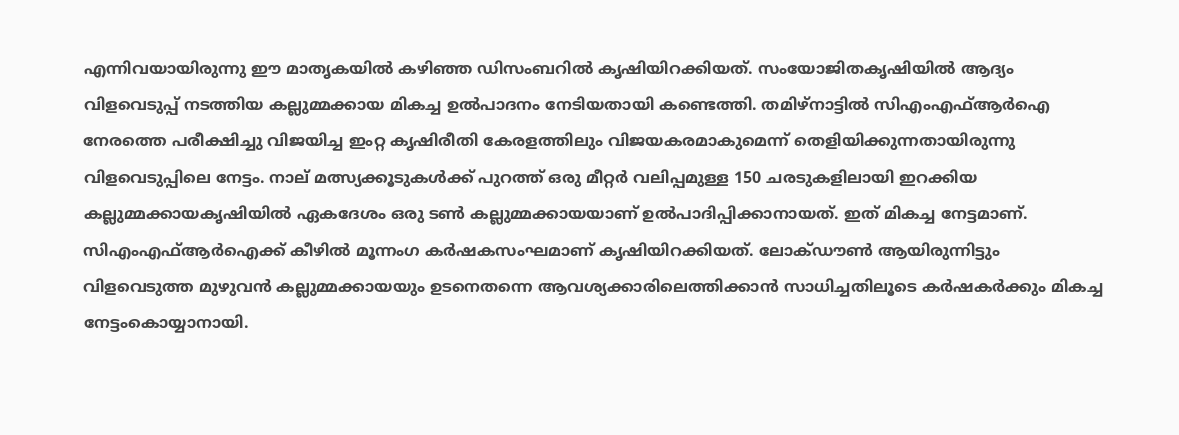എന്നിവയായിരുന്നു ഈ മാതൃകയിൽ കഴിഞ്ഞ ഡിസംബറിൽ കൃഷിയിറക്കിയത്. സംയോജിതകൃഷിയിൽ ആദ്യം വിളവെടുപ്പ് നടത്തിയ കല്ലുമ്മക്കായ മികച്ച ഉൽപാദനം നേടിയതായി കണ്ടെത്തി. തമിഴ്‌നാട്ടിൽ സിഎംഎഫ്ആർഐ നേരത്തെ പരീക്ഷിച്ചു വിജയിച്ച ഇംറ്റ കൃഷിരീതി കേരളത്തിലും വിജയകരമാകുമെന്ന് തെളിയിക്കുന്നതായിരുന്നു വിളവെടുപ്പിലെ നേട്ടം. നാല് മത്സ്യക്കൂടുകൾക്ക് പുറത്ത് ഒരു മീറ്റർ വലിപ്പമുള്ള 150 ചരടുകളിലായി ഇറക്കിയ കല്ലുമ്മക്കായകൃഷിയിൽ ഏകദേശം ഒരു ടൺ കല്ലുമ്മക്കായയാണ് ഉൽപാദിപ്പിക്കാനായത്. ഇത് മികച്ച നേട്ടമാണ്. സിഎംഎഫ്ആർഐക്ക് കീഴിൽ മൂന്നംഗ കർഷകസംഘമാണ് കൃഷിയിറക്കിയത്. ലോക്ഡൗൺ ആയിരുന്നിട്ടും വിളവെടുത്ത മുഴുവൻ കല്ലുമ്മക്കായയും ഉടനെതന്നെ ആവശ്യക്കാരിലെത്തിക്കാൻ സാധിച്ചതിലൂടെ കർഷകർക്കും മികച്ച നേട്ടംകൊയ്യാനായി.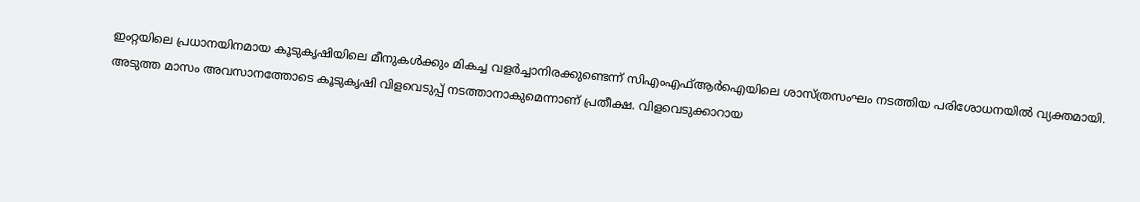ഇംറ്റയിലെ പ്രധാനയിനമായ കൂടുകൃഷിയിലെ മീനുകൾക്കും മികച്ച വളർച്ചാനിരക്കുണ്ടെന്ന് സിഎംഎഫ്ആർഐയിലെ ശാസ്ത്രസംഘം നടത്തിയ പരിശോധനയിൽ വ്യക്തമായി. അടുത്ത മാസം അവസാനത്തോടെ കൂടുകൃഷി വിളവെടുപ്പ് നടത്താനാകുമെന്നാണ് പ്രതീക്ഷ. വിളവെടുക്കാറായ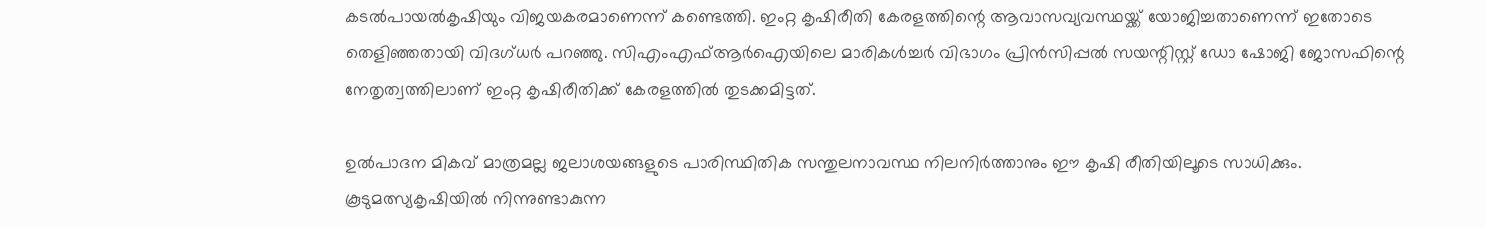കടൽപായൽകൃഷിയും വിജയകരമാണെന്ന് കണ്ടെത്തി. ഇംറ്റ കൃഷിരീതി കേരളത്തിന്റെ ആവാസവ്യവസ്ഥയ്ക്ക് യോജിച്ചതാണെന്ന് ഇതോടെ തെളിഞ്ഞതായി വിദഗ്ധർ പറഞ്ഞു. സിഎംഎഫ്ആർഐയിലെ മാരികൾച്ചർ വിഭാഗം പ്രിൻസിപ്പൽ സയന്റിസ്റ്റ് ഡോ ഷോജി ജോസഫിന്റെ നേതൃത്വത്തിലാണ് ഇംറ്റ കൃഷിരീതിക്ക് കേരളത്തിൽ തുടക്കമിട്ടത്.

ഉൽപാദന മികവ് മാത്രമല്ല ജലാശയങ്ങളുടെ പാരിസ്ഥിതിക സന്തുലനാവസ്ഥ നിലനിർത്താനും ഈ കൃഷി രീതിയിലൂടെ സാധിക്കും. കൂടുമത്സ്യകൃഷിയിൽ നിന്നുണ്ടാകുന്ന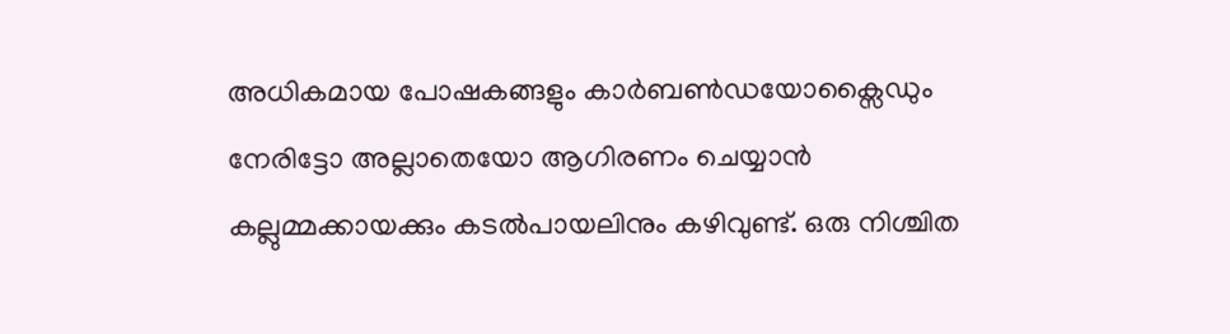അധികമായ പോഷകങ്ങളും കാർബൺഡയോക്സൈഡും നേരിട്ടോ അല്ലാതെയോ ആഗിരണം ചെയ്യാൻ കല്ലുമ്മക്കായക്കും കടൽപായലിനും കഴിവുണ്ട്. ഒരു നിശ്ചിത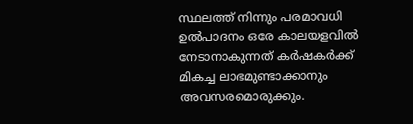സ്ഥലത്ത് നിന്നും പരമാവധി ഉൽപാദനം ഒരേ കാലയളവിൽ നേടാനാകുന്നത് കർഷകർക്ക് മികച്ച ലാഭമുണ്ടാക്കാനും അവസരമൊരുക്കും.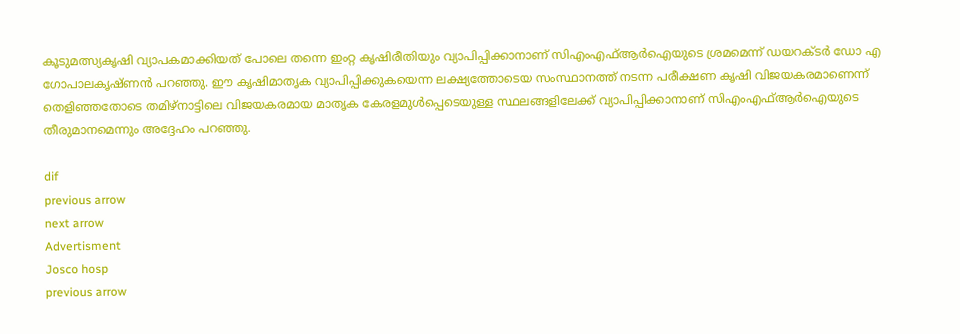കൂടുമത്സ്യകൃഷി വ്യാപകമാക്കിയത് പോലെ തന്നെ ഇംറ്റ കൃഷിരീതിയും വ്യാപിപ്പിക്കാനാണ് സിഎംഎഫ്ആർഐയുടെ ശ്രമമെന്ന് ഡയറക്ടർ ഡോ എ ഗോപാലകൃഷ്ണൻ പറഞ്ഞു. ഈ കൃഷിമാതൃക വ്യാപിപ്പിക്കുകയെന്ന ലക്ഷ്യത്തോടെയ സംസ്ഥാനത്ത് നടന്ന പരീക്ഷണ കൃഷി വിജയകരമാണെന്ന് തെളിഞ്ഞതോടെ തമിഴ്നാട്ടിലെ വിജയകരമായ മാതൃക കേരളമുൾപ്പെടെയുള്ള സ്ഥലങ്ങളിലേക്ക് വ്യാപിപ്പിക്കാനാണ് സിഎംഎഫ്ആർഐയുടെ തീരുമാനമെന്നും അദ്ദേഹം പറഞ്ഞു.

dif
previous arrow
next arrow
Advertisment
Josco hosp
previous arrow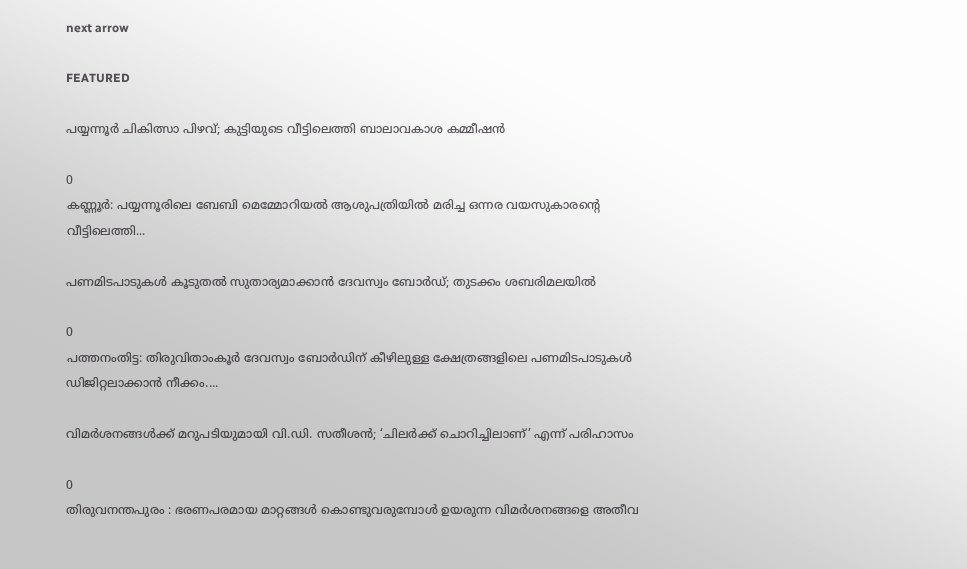next arrow

FEATURED

പയ്യന്നൂർ ചികിത്സാ പിഴവ്; കുട്ടിയുടെ വീട്ടിലെത്തി ബാലാവകാശ കമ്മീഷൻ

0
കണ്ണൂര്‍: പയ്യന്നൂരിലെ ബേബി മെമ്മോറിയല്‍ ആശുപത്രിയില്‍ മരിച്ച ഒന്നര വയസുകാരന്റെ വീട്ടിലെത്തി...

പണമിടപാടുകൾ കൂടുതൽ സുതാര്യമാക്കാൻ ദേവസ്വം ബോർഡ്; തുടക്കം ശബരിമലയിൽ

0
പത്തനംതിട്ട: തിരുവിതാംകൂര്‍ ദേവസ്വം ബോര്‍ഡിന് കീഴിലുള്ള ക്ഷേത്രങ്ങളിലെ പണമിടപാടുകള്‍ ഡിജിറ്റലാക്കാന്‍ നീക്കം....

വിമർശനങ്ങൾക്ക് മറുപടിയുമായി വി.ഡി. സതീശൻ; ‘ചിലർക്ക് ചൊറിച്ചിലാണ്’ എന്ന് പരിഹാസം

0
തിരുവനന്തപുരം : ഭരണപരമായ മാറ്റങ്ങൾ കൊണ്ടുവരുമ്പോൾ ഉയരുന്ന വിമർശനങ്ങളെ അതീവ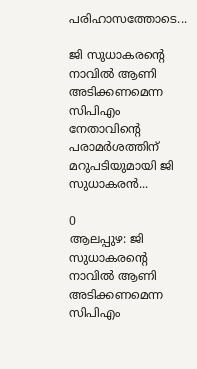പരിഹാസത്തോടെ...

ജി സുധാകരൻ്റെ നാവിൽ ആണി അടിക്കണമെന്ന സിപിഎം നേതാവിന്റെ പരാമർശത്തിന് മറുപടിയുമായി ജി സുധാകരൻ...

0
ആലപ്പുഴ: ജി സുധാകരൻ്റെ നാവിൽ ആണി അടിക്കണമെന്ന സിപിഎം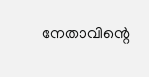നേതാവിന്റെ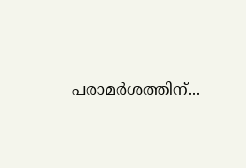പരാമർശത്തിന്...